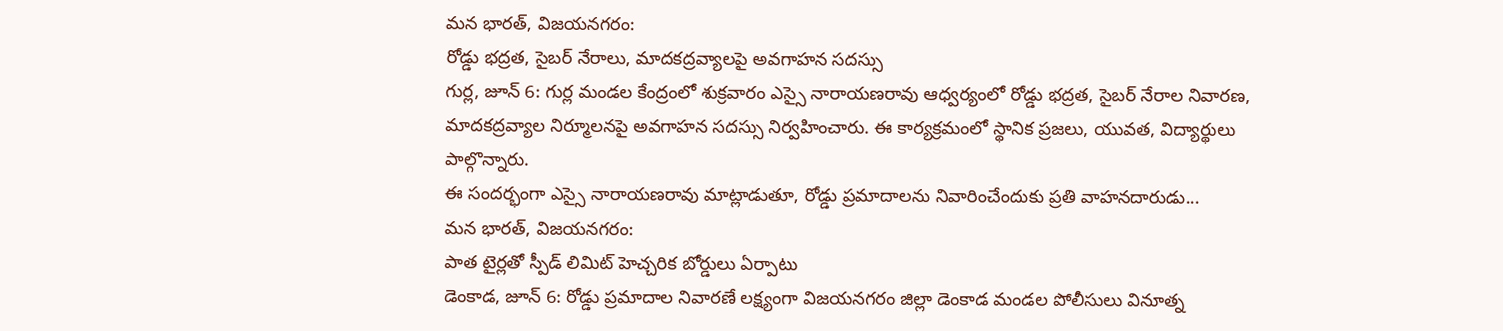మన భారత్, విజయనగరం:
రోడ్డు భద్రత, సైబర్ నేరాలు, మాదకద్రవ్యాలపై అవగాహన సదస్సు
గుర్ల, జూన్ 6: గుర్ల మండల కేంద్రంలో శుక్రవారం ఎస్సై నారాయణరావు ఆధ్వర్యంలో రోడ్డు భద్రత, సైబర్ నేరాల నివారణ, మాదకద్రవ్యాల నిర్మూలనపై అవగాహన సదస్సు నిర్వహించారు. ఈ కార్యక్రమంలో స్థానిక ప్రజలు, యువత, విద్యార్థులు పాల్గొన్నారు.
ఈ సందర్భంగా ఎస్సై నారాయణరావు మాట్లాడుతూ, రోడ్డు ప్రమాదాలను నివారించేందుకు ప్రతి వాహనదారుడు...
మన భారత్, విజయనగరం:
పాత టైర్లతో స్పీడ్ లిమిట్ హెచ్చరిక బోర్డులు ఏర్పాటు
డెంకాడ, జూన్ 6: రోడ్డు ప్రమాదాల నివారణే లక్ష్యంగా విజయనగరం జిల్లా డెంకాడ మండల పోలీసులు వినూత్న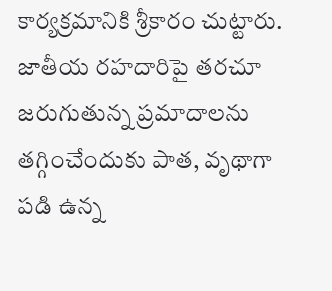కార్యక్రమానికి శ్రీకారం చుట్టారు. జాతీయ రహదారిపై తరచూ జరుగుతున్న ప్రమాదాలను తగ్గించేందుకు పాత, వృథాగా పడి ఉన్న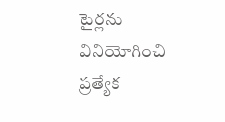టైర్లను వినియోగించి ప్రత్యేక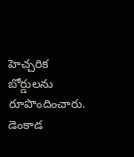హెచ్చరిక బోర్డులను రూపొందించారు.
డెంకాడ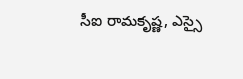సీఐ రామకృష్ణ, ఎస్సై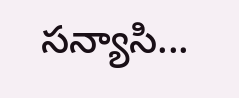సన్యాసి...